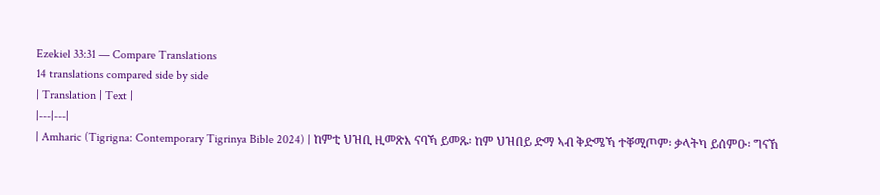Ezekiel 33:31 — Compare Translations
14 translations compared side by side
| Translation | Text |
|---|---|
| Amharic (Tigrigna: Contemporary Tigrinya Bible 2024) | ከምቲ ህዝቢ ዚመጽእ ናባኻ ይመጹ፡ ከም ህዝበይ ድማ ኣብ ቅድሜኻ ተቐሚጦም፡ ቃላትካ ይሰምዑ፡ ግናኸ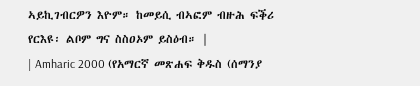ኣይኪገብርዎን እዮም። ከመይሲ ብኣፎም ብዙሕ ፍቕሪ የርእዩ፡ ልቦም ግና ስስዐኦም ይስዕብ። |
| Amharic 2000 (የአማርኛ መጽሐፍ ቅዱስ (ሰማንያ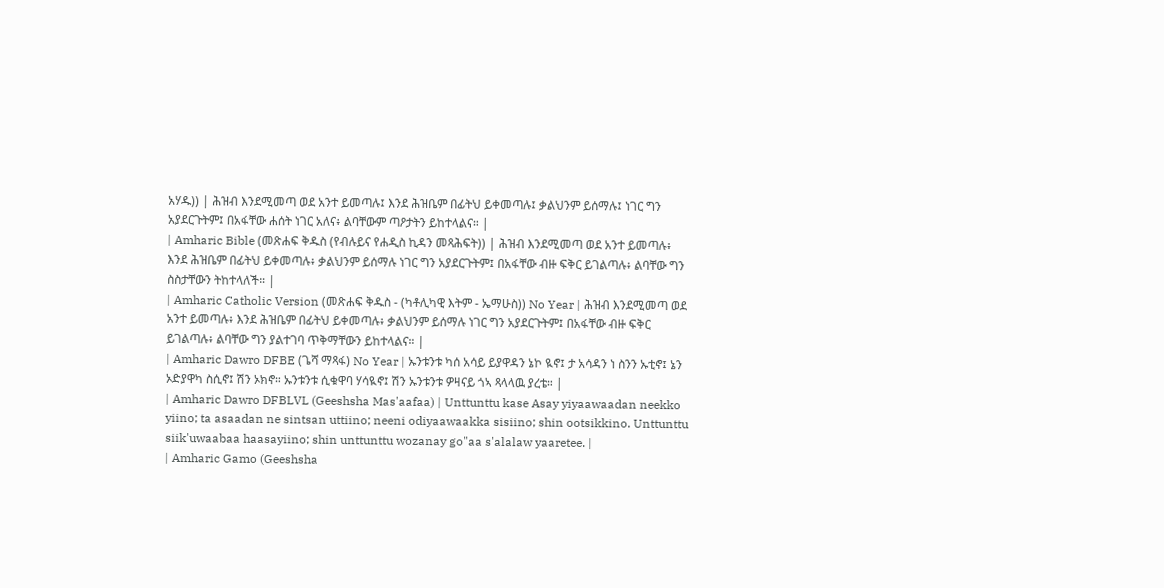አሃዱ)) | ሕዝብ እንደሚመጣ ወደ አንተ ይመጣሉ፤ እንደ ሕዝቤም በፊትህ ይቀመጣሉ፤ ቃልህንም ይሰማሉ፤ ነገር ግን አያደርጉትም፤ በአፋቸው ሐሰት ነገር አለና፥ ልባቸውም ጣዖታትን ይከተላልና። |
| Amharic Bible (መጽሐፍ ቅዱስ (የብሉይና የሐዲስ ኪዳን መጻሕፍት)) | ሕዝብ እንደሚመጣ ወደ አንተ ይመጣሉ፥ እንደ ሕዝቤም በፊትህ ይቀመጣሉ፥ ቃልህንም ይሰማሉ ነገር ግን አያደርጉትም፤ በአፋቸው ብዙ ፍቅር ይገልጣሉ፥ ልባቸው ግን ስስታቸውን ትከተላለች። |
| Amharic Catholic Version (መጽሐፍ ቅዱስ - (ካቶሊካዊ እትም - ኤማሁስ)) No Year | ሕዝብ እንደሚመጣ ወደ አንተ ይመጣሉ፥ እንደ ሕዝቤም በፊትህ ይቀመጣሉ፥ ቃልህንም ይሰማሉ ነገር ግን አያደርጉትም፤ በአፋቸው ብዙ ፍቅር ይገልጣሉ፥ ልባቸው ግን ያልተገባ ጥቅማቸውን ይከተላልና። |
| Amharic Dawro DFBE (ጌሻ ማጻፋ) No Year | ኡንቱንቱ ካሰ አሳይ ይያዋዳን ኔኮ ዪኖ፤ ታ አሳዳን ነ ስንን ኡቲኖ፤ ኔን ኦድያዋካ ስሲኖ፤ ሽን ኦክኖ። ኡንቱንቱ ሲቁዋባ ሃሳዪኖ፤ ሽን ኡንቱንቱ ዎዛናይ ጎኣ ጻላላዉ ያረቴ። |
| Amharic Dawro DFBLVL (Geeshsha Mas'aafaa) | Unttunttu kase Asay yiyaawaadan neekko yiino; ta asaadan ne sintsan uttiino; neeni odiyaawaakka sisiino; shin ootsikkino. Unttunttu siik'uwaabaa haasayiino; shin unttunttu wozanay go"aa s'alalaw yaaretee. |
| Amharic Gamo (Geeshsha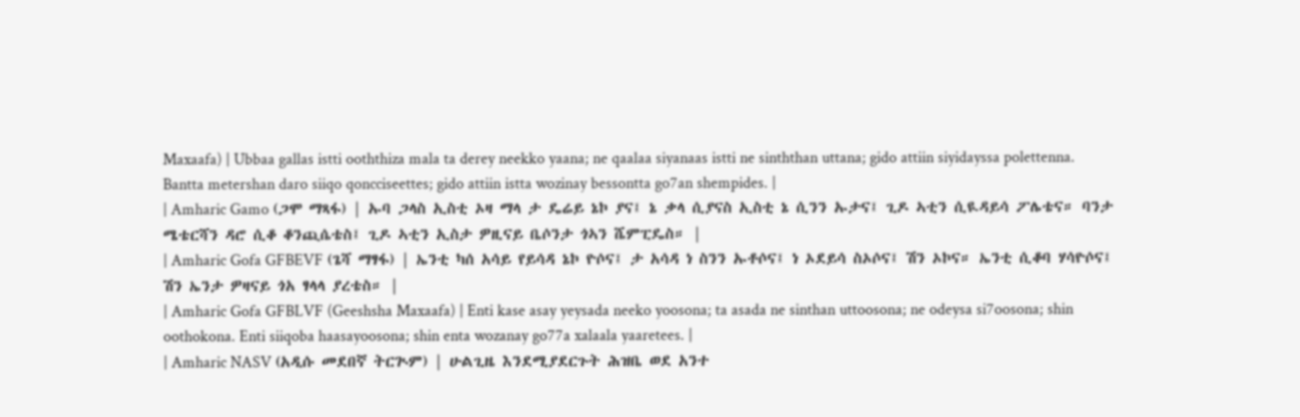Maxaafa) | Ubbaa gallas istti ooththiza mala ta derey neekko yaana; ne qaalaa siyanaas istti ne sinththan uttana; gido attiin siyidayssa polettenna. Bantta metershan daro siiqo qoncciseettes; gido attiin istta wozinay bessontta go7an shempides. |
| Amharic Gamo (ጋሞ ማጻፋ) | ኡባ ጋላስ ኢስቲ ኦዛ ማላ ታ ዴሬይ ኔኮ ያና፤ ኔ ቃላ ሲያናስ ኢስቲ ኔ ሲንን ኡታና፤ ጊዶ ኣቲን ሲዪዳይሳ ፖሌቴና። ባንታ ሜቴርሻን ዳሮ ሲቆ ቆንጪሴቴስ፤ ጊዶ ኣቲን ኢስታ ዎዚናይ ቤሶንታ ጎኣን ሼምፒዴስ። |
| Amharic Gofa GFBEVF (ጌሻ ማፃፋ) | ኤንቲ ካሰ አሳይ የይሳዳ ኔኮ ዮሶና፤ ታ አሳዳ ነ ስንን ኡቶሶና፤ ነ ኦደይሳ ስኦሶና፤ ሽን ኦኮና። ኤንቲ ሲቆባ ሃሳዮሶና፤ ሽን ኤንታ ዎዛናይ ጎአ ፃላላ ያረቴስ። |
| Amharic Gofa GFBLVF (Geeshsha Maxaafa) | Enti kase asay yeysada neeko yoosona; ta asada ne sinthan uttoosona; ne odeysa si7oosona; shin oothokona. Enti siiqoba haasayoosona; shin enta wozanay go77a xalaala yaaretees. |
| Amharic NASV (አዲሱ መደበኛ ትርጒም) | ሁልጊዜ እንደሚያደርጉት ሕዝቤ ወደ አንተ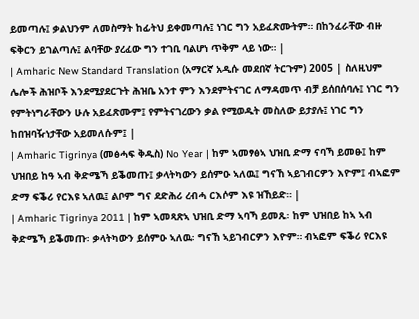ይመጣሉ፤ ቃልህንም ለመስማት ከፊትህ ይቀመጣሉ፤ ነገር ግን አይፈጽሙትም። በከንፈራቸው ብዙ ፍቅርን ይገልጣሉ፤ ልባቸው ያረፈው ግን ተገቢ ባልሆነ ጥቅም ላይ ነው። |
| Amharic New Standard Translation (አማርኛ አዲሱ መደበኛ ትርጉም) 2005 | ስለዚህም ሌሎች ሕዝቦች እንደሚያደርጉት ሕዝቤ አንተ ምን እንደምትናገር ለማዳመጥ ብቻ ይሰበሰባሉ፤ ነገር ግን የምትነግራቸውን ሁሉ አይፈጽሙም፤ የምትናገረውን ቃል የሚወዱት መስለው ይታያሉ፤ ነገር ግን ከበዝባዥነታቸው አይመለሱም፤ |
| Amharic Tigrinya (መፅሓፍ ቅዱስ) No Year | ከም ኣመፃፅኣ ህዝቢ ድማ ናባኻ ይመፁ፤ ከም ህዝበይ ከዓ ኣብ ቅድሜኻ ይቕመጡ፤ ቃላትካውን ይሰምዑ ኣለዉ፤ ግናኸ ኣይገብርዎን እዮም፤ ብኣፎም ድማ ፍቕሪ የርእዩ ኣለዉ፤ ልቦም ግና ደድሕሪ ረብሓ ርእሶም እዩ ዝኸይድ። |
| Amharic Tigrinya 2011 | ከም ኣመጻጽኣ ህዝቢ ድማ ኣባኻ ይመጹ፡ ከም ህዝበይ ከኣ ኣብ ቅድሜኻ ይቕመጡ፡ ቃላትካውን ይሰምዑ ኣለዉ፡ ግናኸ ኣይገብርዎን እዮም። ብኣፎም ፍቕሪ የርእዩ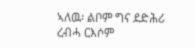ኣለዉ፡ ልቦም ግና ደድሕሪ ረብሓ ርእሶም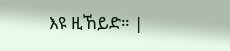እዩ ዚኸይድ። |